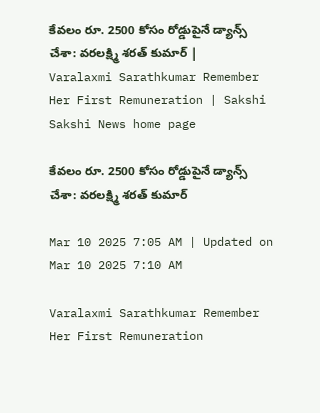కేవలం రూ. 2500 కోసం రోడ్డుపైనే డ్యాన్స్‌ చేశా: వరలక్ష్మి శరత్‌ కుమార్‌ | Varalaxmi Sarathkumar Remember Her First Remuneration | Sakshi
Sakshi News home page

కేవలం రూ. 2500 కోసం రోడ్డుపైనే డ్యాన్స్‌ చేశా: వరలక్ష్మి శరత్‌ కుమార్‌

Mar 10 2025 7:05 AM | Updated on Mar 10 2025 7:10 AM

Varalaxmi Sarathkumar Remember Her First Remuneration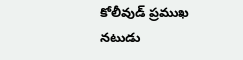కోలీవుడ్‌ ప్రముఖ నటుడు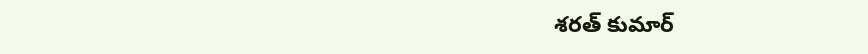శరత్‌ కుమార్‌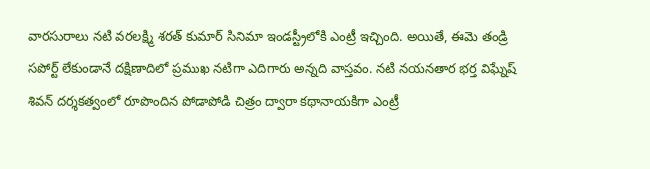వారసురాలు నటి వరలక్ష్మి శరత్‌ కుమార్‌ సినిమా ఇండస్ట్రీలోకి ఎంట్రీ ఇచ్చింది. అయితే, ఈమె తండ్రి సపోర్ట్‌ లేకుండానే దక్షిణాదిలో ప్రముఖ నటిగా ఎదిగారు అన్నది వాస్తవం. నటి నయనతార భర్త విఘ్నేష్‌ శివన్‌ దర్శకత్వంలో రూపొందిన పోడాపోడి చిత్రం ద్వారా కథానాయకిగా ఎంట్రీ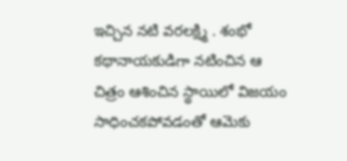ఇచ్చిన నటి వరలక్ష్మి . శంభో కథానాయకుడిగా నటించిన ఆ చిత్రం ఆశించిన స్థాయిలో విజయం సాధించకపోవడంతో ఆమె‌కు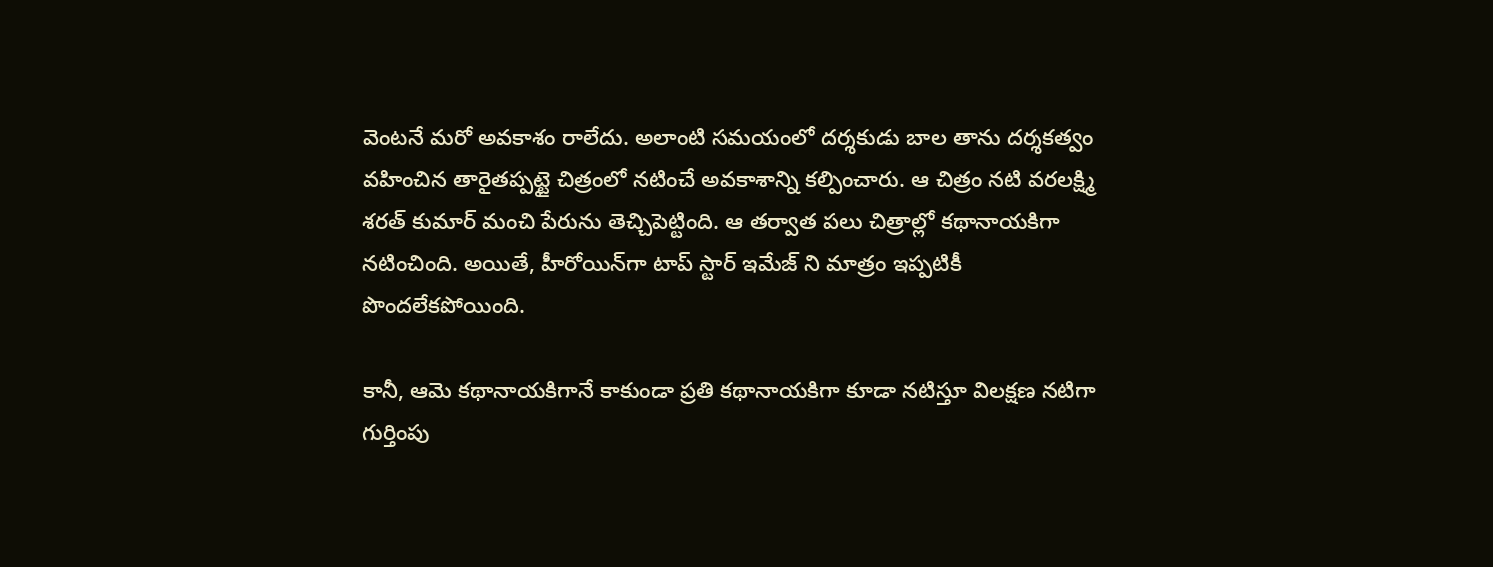వెంటనే మరో అవకాశం రాలేదు. అలాంటి సమయంలో దర్శకుడు బాల తాను దర్శకత్వం వహించిన తారైతప్పట్టై చిత్రంలో నటించే అవకాశాన్ని కల్పించారు. ఆ చిత్రం నటి వరలక్ష్మి శరత్‌ కుమార్‌ మంచి పేరును తెచ్చిపెట్టింది. ఆ తర్వాత పలు చిత్రాల్లో కథానాయకిగా నటించింది. అయితే, హీరోయిన్‌గా టాప్‌ స్టార్‌ ఇమేజ్‌ ని మాత్రం ఇప్పటికీ పొందలేకపోయింది.

కానీ, ఆమె కథానాయకిగానే కాకుండా ప్రతి కథానాయకిగా కూడా నటిస్తూ విలక్షణ నటిగా గుర్తింపు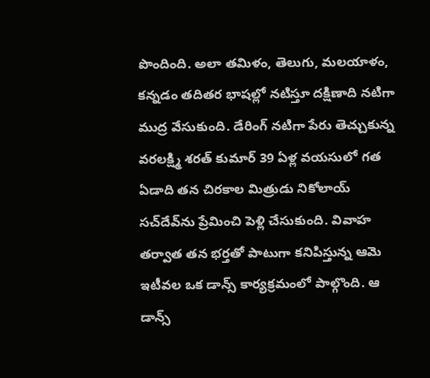పొందింది. అలా తమిళం, తెలుగు, మలయాళం, కన్నడం తదితర భాషల్లో నటిస్తూ దక్షిణాది నటిగా ముద్ర వేసుకుంది. డేరింగ్‌ నటిగా పేరు తెచ్చుకున్న వరలక్ష్మి శరత్‌ కుమార్‌ 39 ఏళ్ల వయసులో గత ఏడాది తన చిరకాల మిత్రుడు నికోలాయ్‌ సచ్‌దేవ్‌ను ప్రేమించి పెళ్లి చేసుకుంది. వివాహ తర్వాత తన భర్తతో పాటుగా కనిపిస్తున్న ఆమె ఇటీవల ఒక డాన్స్‌ కార్యక్రమంలో పాల్గొంది. ఆ డాన్స్‌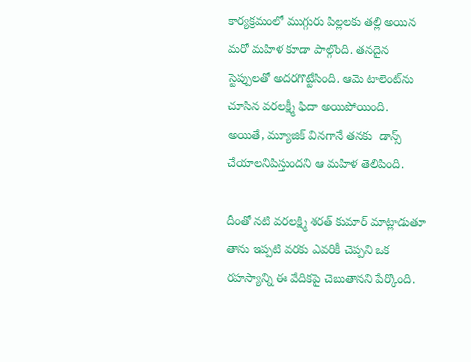కార్యక్రమంలో ముగ్గురు పిల్లలకు తల్లి అయిన మరో మహిళ కూడా పాల్గొంది. తనదైన స్టెప్పులతో అదరగొట్టేసింది. ఆమె టాలెంట్‌ను చూసిన వరలక్ష్మీ ఫిదా అయిపోయింది. అయితే, మ్యూజిక్‌ వినగానే తనకు  డాన్స్‌ చేయాలనిపిస్తుందని ఆ మహిళ తెలిపింది.

దీంతో నటి వరలక్ష్మి శరత్‌ కుమార్‌ మాట్లాడుతూ తాను ఇప్పటి వరకు ఎవరికీ చెప్పని ఒక రహస్యాన్ని ఈ వేదికపై చెబుతానని పేర్కొంది.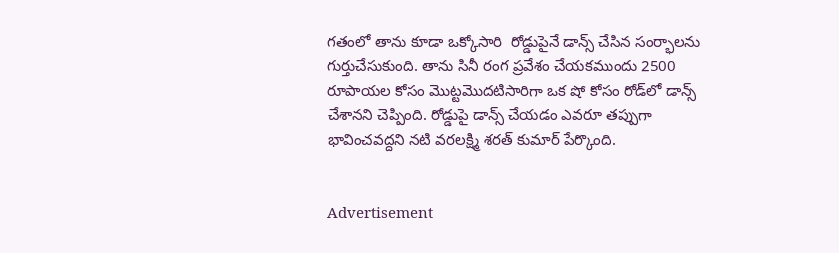గతంలో తాను కూడా ఒక్కోసారి  రోడ్డుపైనే డాన్స్‌ చేసిన సంర్భాలను గుర్తుచేసుకుంది. తాను సినీ రంగ ప్రవేశం చేయకముందు 2500 రూపాయల కోసం మొట్టమొదటిసారిగా ఒక షో కోసం రోడ్‌లో డాన్స్‌ చేశానని చెప్పింది. రోడ్డుపై డాన్స్‌ చేయడం ఎవరూ తప్పుగా భావించవద్దని నటి వరలక్ష్మి శరత్‌ కుమార్‌ పేర్కొంది.


Advertisement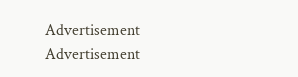Advertisement
Advertisement